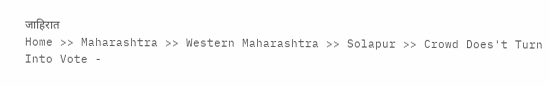जाहिरात
Home >> Maharashtra >> Western Maharashtra >> Solapur >> Crowd Does't Turn Into Vote -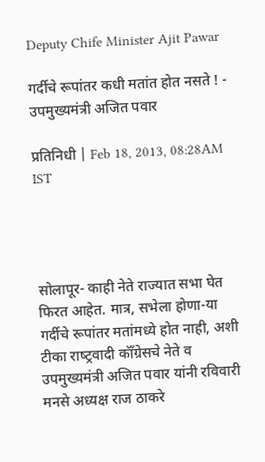Deputy Chife Minister Ajit Pawar

गर्दीचे रूपांतर कधी मतांत होत नसते ! - उपमुख्यमंत्री अजित पवार

प्रतिनिधी | Feb 18, 2013, 08:28AM IST




सोलापूर- काही नेते राज्यात सभा घेत फिरत आहेत. मात्र, सभेला होणा-या  गर्दीचे रूपांतर मतांमध्ये होत नाही, अशी टीका राष्‍ट्रवादी कॉँग्रेसचे नेते व उपमुख्यमंत्री अजित पवार यांनी रविवारी मनसे अध्यक्ष राज ठाकरे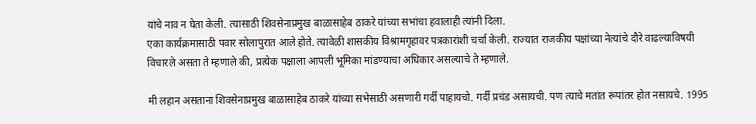यांचे नाव न घेता केली. त्यासाठी शिवसेनाप्रमुख बाळासाहेब ठाकरे यांच्या सभांचा हवालाही त्यांनी दिला.
एका कार्यक्रमासाठी पवार सोलापुरात आले होते. त्यावेळी शासकीय विश्रामगृहावर पत्रकारांशी चर्चा केली. राज्यात राजकीय पक्षांच्या नेत्यांचे दौरे वाढल्याविषयी विचारले असता ते म्हणाले की, प्रत्येक पक्षाला आपली भूमिका मांडण्याचा अधिकार असल्याचे ते म्हणाले.

मी लहान असताना शिवसेनाप्रमुख बाळासाहेब ठाकरे यांच्या सभेसाठी असणारी गर्दी पाहायचो. गर्दी प्रचंड असायची. पण त्याचे मतांत रूपांतर होत नसायचे. 1995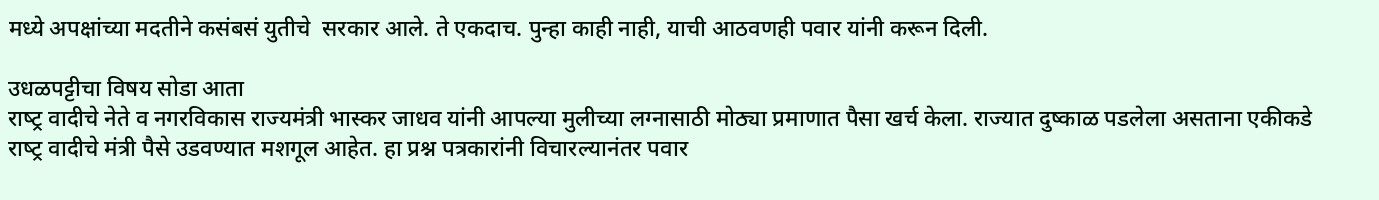मध्ये अपक्षांच्या मदतीने कसंबसं युतीचे  सरकार आले. ते एकदाच. पुन्हा काही नाही, याची आठवणही पवार यांनी करून दिली.

उधळपट्टीचा विषय सोडा आता
राष्‍ट्र वादीचे नेते व नगरविकास राज्यमंत्री भास्कर जाधव यांनी आपल्या मुलीच्या लग्नासाठी मोठ्या प्रमाणात पैसा खर्च केला. राज्यात दुष्काळ पडलेला असताना एकीकडे राष्‍ट्र वादीचे मंत्री पैसे उडवण्यात मशगूल आहेत. हा प्रश्न पत्रकारांनी विचारल्यानंतर पवार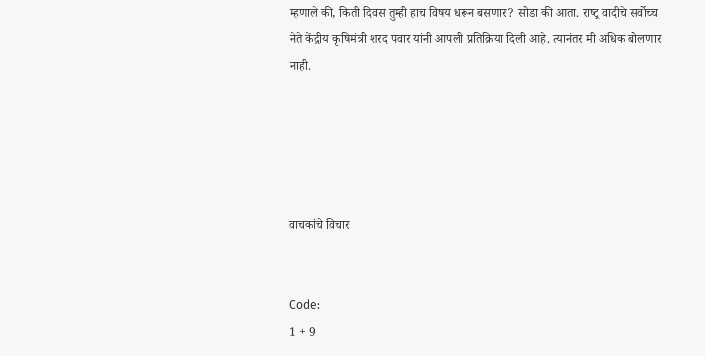म्हणाले की, किती दिवस तुम्ही हाच विषय धरून बसणार? सोडा की आता. राष्‍ट्र वादीचे सर्वोच्च नेते केंद्रीय कृषिमंत्री शरद पवार यांनी आपली प्रतिक्रिया दिली आहे. त्यानंतर मी अधिक बोलणार नाही.





वाचकांचे विचार


Code:
1 + 9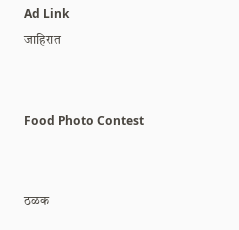Ad Link
जाहिरात


Food Photo Contest


ठळक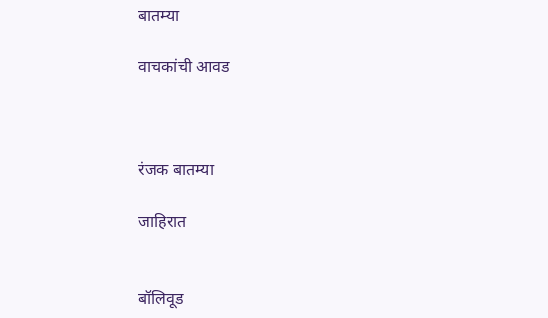बातम्या

वाचकांची आवड



रंजक बातम्या

जाहिरात


बॉलिवूड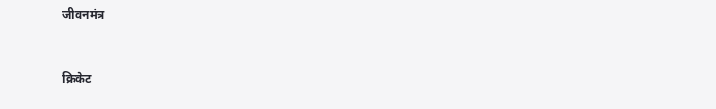जीवनमंत्र



क्रिकेट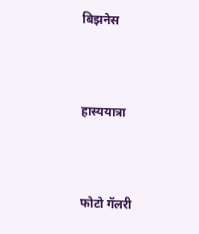बिझनेस



हास्ययात्रा



फोटो गॅलरी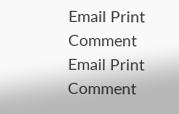Email Print Comment
Email Print Comment